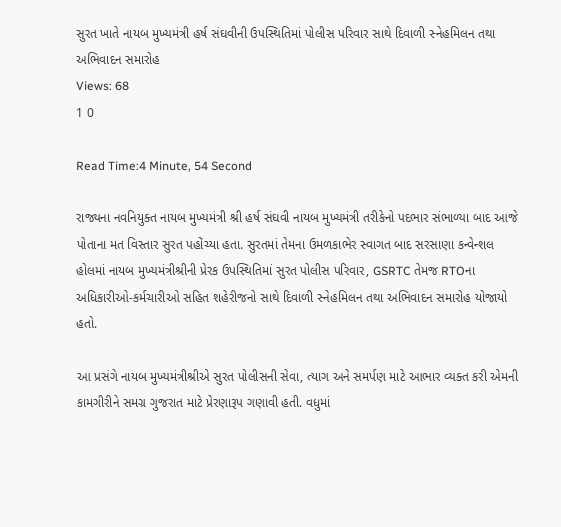સુરત ખાતે નાયબ મુખ્યમંત્રી હર્ષ સંઘવીની ઉપસ્થિતિમાં પોલીસ પરિવાર સાથે દિવાળી સ્નેહમિલન તથા અભિવાદન સમારોહ
Views: 68
1 0

Read Time:4 Minute, 54 Second

રાજ્યના નવનિયુક્ત નાયબ મુખ્યમંત્રી શ્રી હર્ષ સંઘવી નાયબ મુખ્યમંત્રી તરીકેનો પદભાર સંભાળ્યા બાદ આજે પોતાના મત વિસ્તાર સુરત પહોંચ્યા હતા. સુરતમાં તેમના ઉમળકાભેર સ્વાગત બાદ સરસાણા કન્વેન્શલ હોલમાં નાયબ મુખ્યમંત્રીશ્રીની પ્રેરક ઉપસ્થિતિમાં સુરત પોલીસ પરિવાર, GSRTC તેમજ RTOના અધિકારીઓ-કર્મચારીઓ સહિત શહેરીજનો સાથે દિવાળી સ્નેહમિલન તથા અભિવાદન સમારોહ યોજાયો હતો.

આ પ્રસંગે નાયબ મુખ્યમંત્રીશ્રીએ સુરત પોલીસની સેવા, ત્યાગ અને સમર્પણ માટે આભાર વ્યક્ત કરી એમની કામગીરીને સમગ્ર ગુજરાત માટે પ્રેરણારૂપ ગણાવી હતી. વધુમાં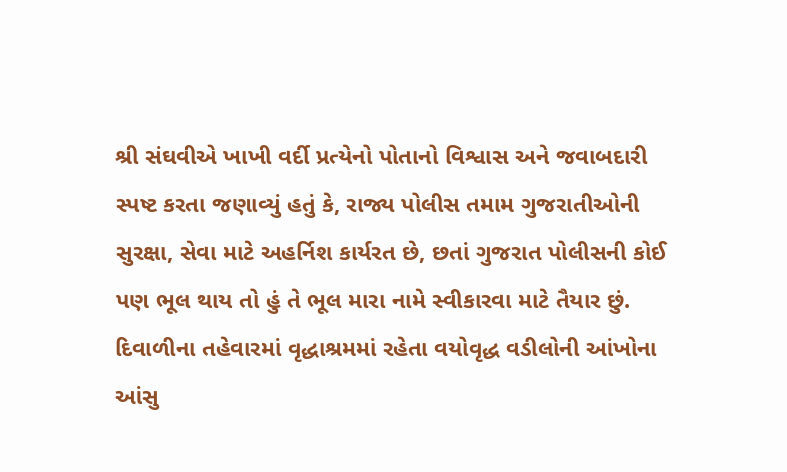શ્રી સંઘવીએ ખાખી વર્દી પ્રત્યેનો પોતાનો વિશ્વાસ અને જવાબદારી સ્પષ્ટ કરતા જણાવ્યું હતું કે, રાજ્ય પોલીસ તમામ ગુજરાતીઓની સુરક્ષા, સેવા માટે અહર્નિશ કાર્યરત છે, છતાં ગુજરાત પોલીસની કોઈ પણ ભૂલ થાય તો હું તે ભૂલ મારા નામે સ્વીકારવા માટે તૈયાર છું. દિવાળીના તહેવારમાં વૃદ્ધાશ્રમમાં રહેતા વયોવૃદ્ધ વડીલોની આંખોના આંસુ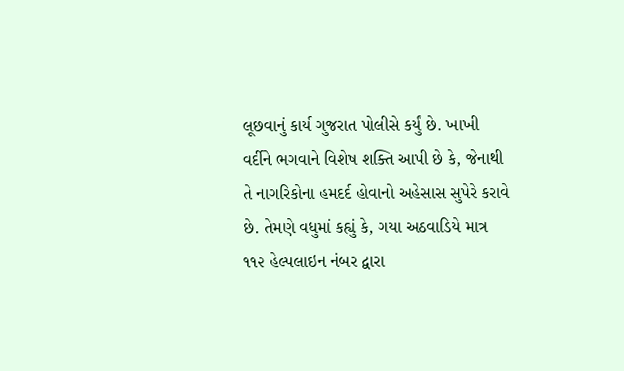લૂછવાનું કાર્ય ગુજરાત પોલીસે કર્યું છે. ખાખી વર્દીને ભગવાને વિશેષ શક્તિ આપી છે કે, જેનાથી તે નાગરિકોના હમદર્દ હોવાનો અહેસાસ સુપેરે કરાવે છે. તેમણે વધુમાં કહ્યું કે, ગયા અઠવાડિયે માત્ર ૧૧૨ હેલ્પલાઇન નંબર દ્વારા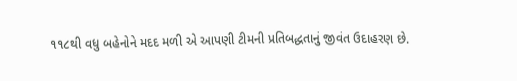૧૧૮થી વધુ બહેનોને મદદ મળી એ આપણી ટીમની પ્રતિબદ્ધતાનું જીવંત ઉદાહરણ છે.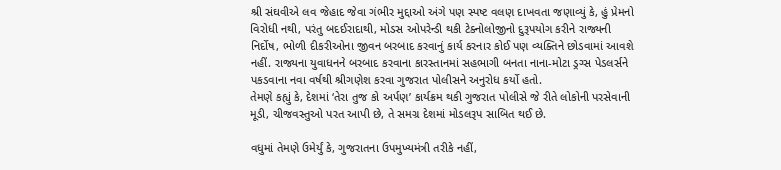શ્રી સંઘવીએ લવ જેહાદ જેવા ગંભીર મુદ્દાઓ અંગે પણ સ્પષ્ટ વલણ દાખવતા જણાવ્યું કે, હું પ્રેમનો વિરોધી નથી, પરંતુ બદઈરાદાથી, મોડસ ઓપરેન્ડી થકી ટેક્નોલોજીનો દુરૂપયોગ કરીને રાજ્યની નિર્દોષ, ભોળી દીકરીઓના જીવન બરબાદ કરવાનું કાર્ય કરનાર કોઈ પણ વ્યક્તિને છોડવામાં આવશે નહીં. રાજ્યના યુવાધનને બરબાદ કરવાના કારસ્તાનમાં સહભાગી બનતા નાના-મોટા ડ્રગ્સ પેડલર્સને પકડવાના નવા વર્ષથી શ્રીગણેશ કરવા ગુજરાત પોલીસને અનુરોધ કર્યો હતો.
તેમણે કહ્યું કે, દેશમાં ‘તેરા તુજ કો અર્પણ’ કાર્યક્રમ થકી ગુજરાત પોલીસે જે રીતે લોકોની પરસેવાની મૂડી, ચીજવસ્તુઓ પરત આપી છે, તે સમગ્ર દેશમાં મોડલરૂપ સાબિત થઈ છે.

વધુમાં તેમણે ઉમેર્યું કે, ગુજરાતના ઉપમુખ્યમંત્રી તરીકે નહીં,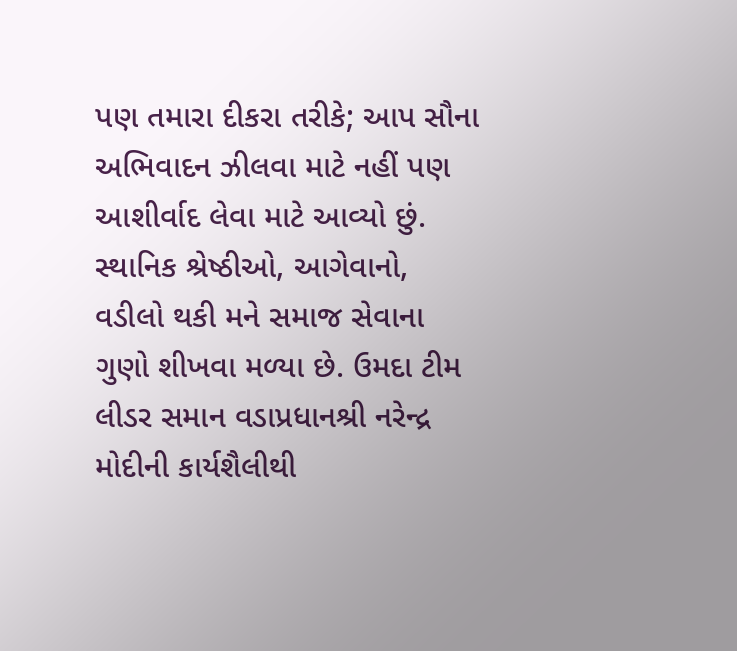પણ તમારા દીકરા તરીકે; આપ સૌના અભિવાદન ઝીલવા માટે નહીં પણ આશીર્વાદ લેવા માટે આવ્યો છું. સ્થાનિક શ્રેષ્ઠીઓ, આગેવાનો, વડીલો થકી મને સમાજ સેવાના ગુણો શીખવા મળ્યા છે. ઉમદા ટીમ લીડર સમાન વડાપ્રધાનશ્રી નરેન્દ્ર મોદીની કાર્યશૈલીથી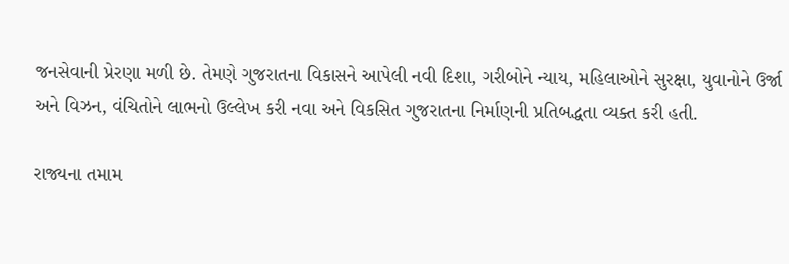જનસેવાની પ્રેરણા મળી છે. તેમણે ગુજરાતના વિકાસને આપેલી નવી દિશા, ગરીબોને ન્યાય, મહિલાઓને સુરક્ષા, યુવાનોને ઉર્જા અને વિઝન, વંચિતોને લાભનો ઉલ્લેખ કરી નવા અને વિકસિત ગુજરાતના નિર્માણની પ્રતિબદ્ધતા વ્યક્ત કરી હતી.

રાજ્યના તમામ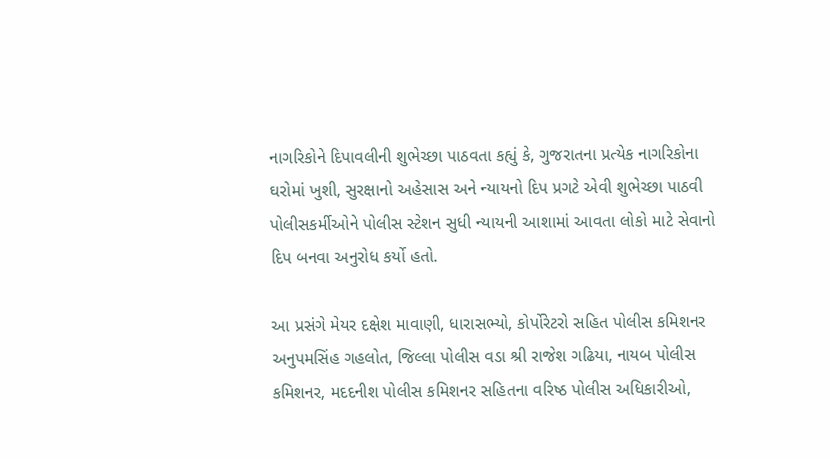નાગરિકોને દિપાવલીની શુભેચ્છા પાઠવતા કહ્યું કે, ગુજરાતના પ્રત્યેક નાગરિકોના ઘરોમાં ખુશી, સુરક્ષાનો અહેસાસ અને ન્યાયનો દિપ પ્રગટે એવી શુભેચ્છા પાઠવી પોલીસકર્મીઓને પોલીસ સ્ટેશન સુધી ન્યાયની આશામાં આવતા લોકો માટે સેવાનો દિપ બનવા અનુરોધ કર્યો હતો.

આ પ્રસંગે મેયર દક્ષેશ માવાણી, ધારાસભ્યો, કોર્પોરેટરો સહિત પોલીસ કમિશનર અનુપમસિંહ ગહલોત, જિલ્લા પોલીસ વડા શ્રી રાજેશ ગઢિયા, નાયબ પોલીસ કમિશનર, મદદનીશ પોલીસ કમિશનર સહિતના વરિષ્ઠ પોલીસ અધિકારીઓ,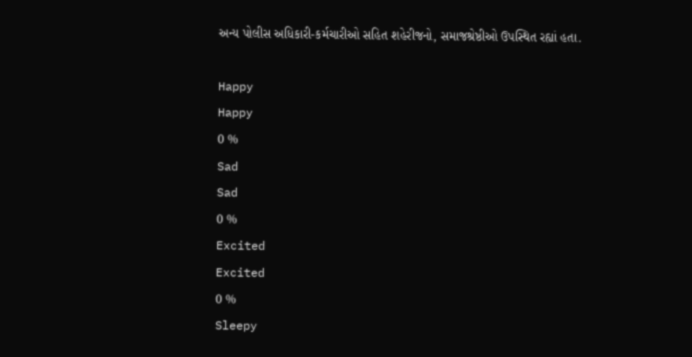અન્ય પોલીસ અધિકારી-કર્મચારીઓ સહિત શહેરીજનો, સમાજશ્રેષ્ઠીઓ ઉપસ્થિત રહ્યાં હતા.

Happy
Happy
0 %
Sad
Sad
0 %
Excited
Excited
0 %
Sleepy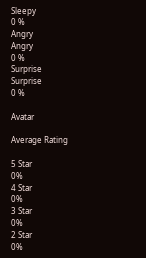Sleepy
0 %
Angry
Angry
0 %
Surprise
Surprise
0 %

Avatar

Average Rating

5 Star
0%
4 Star
0%
3 Star
0%
2 Star
0%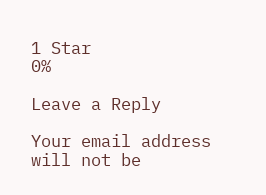1 Star
0%

Leave a Reply

Your email address will not be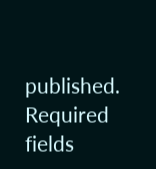published. Required fields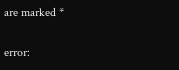are marked *

error: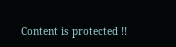Content is protected !!